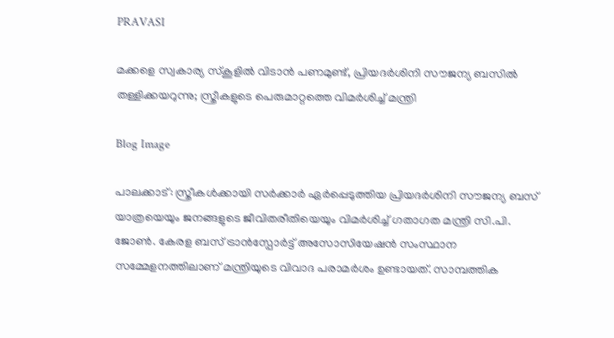PRAVASI

മക്കളെ സ്വകാര്യ സ്കൂളിൽ വിടാൻ പണമുണ്ട്, പ്രിയദർശിനി സൗജന്യ ബസിൽ തള്ളിക്കയറുന്നു; സ്ത്രീകളുടെ പെരുമാറ്റത്തെ വിമർശിച്ച് മന്ത്രി

Blog Image

പാലക്കാട്: സ്ത്രീകൾക്കായി സർക്കാർ ഏർപ്പെടുത്തിയ പ്രിയദർശിനി സൗജന്യ ബസ് യാത്രയെയും ജനങ്ങളുടെ ജീവിതരീതിയെയും വിമർശിച്ച് ഗതാഗത മന്ത്രി സി.പി. ജോൺ. കേരള ബസ് ട്രാൻസ്പോർട്ട് അസോസിയേഷൻ സംസ്ഥാന സമ്മേളനത്തിലാണ് മന്ത്രിയുടെ വിവാദ പരാമർശം ഉണ്ടായത്. സാമ്പത്തിക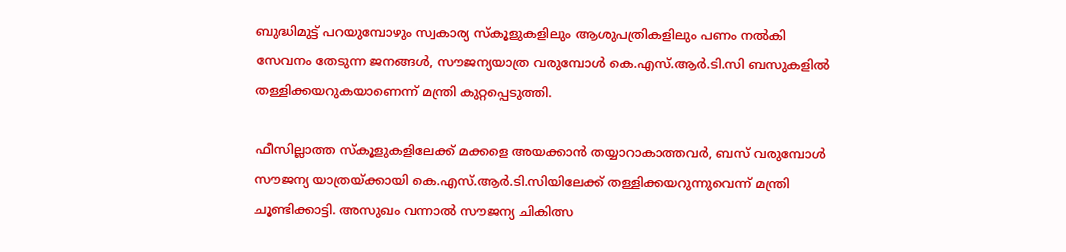ബുദ്ധിമുട്ട് പറയുമ്പോഴും സ്വകാര്യ സ്കൂളുകളിലും ആശുപത്രികളിലും പണം നൽകി സേവനം തേടുന്ന ജനങ്ങൾ, സൗജന്യയാത്ര വരുമ്പോൾ കെ.എസ്.ആർ.ടി.സി ബസുകളിൽ തള്ളിക്കയറുകയാണെന്ന് മന്ത്രി കുറ്റപ്പെടുത്തി.

ഫീസില്ലാത്ത സ്കൂളുകളിലേക്ക് മക്കളെ അയക്കാൻ തയ്യാറാകാത്തവർ, ബസ് വരുമ്പോൾ സൗജന്യ യാത്രയ്ക്കായി കെ.എസ്.ആർ.ടി.സിയിലേക്ക് തള്ളിക്കയറുന്നുവെന്ന് മന്ത്രി ചൂണ്ടിക്കാട്ടി. അസുഖം വന്നാൽ സൗജന്യ ചികിത്സ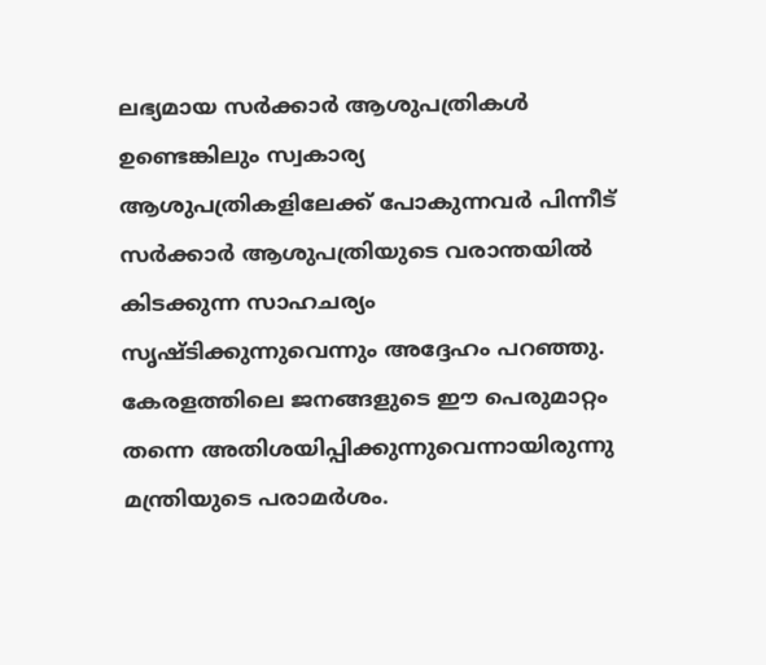ലഭ്യമായ സർക്കാർ ആശുപത്രികൾ ഉണ്ടെങ്കിലും സ്വകാര്യ ആശുപത്രികളിലേക്ക് പോകുന്നവർ പിന്നീട് സർക്കാർ ആശുപത്രിയുടെ വരാന്തയിൽ കിടക്കുന്ന സാഹചര്യം സൃഷ്ടിക്കുന്നുവെന്നും അദ്ദേഹം പറഞ്ഞു. കേരളത്തിലെ ജനങ്ങളുടെ ഈ പെരുമാറ്റം തന്നെ അതിശയിപ്പിക്കുന്നുവെന്നായിരുന്നു മന്ത്രിയുടെ പരാമർശം.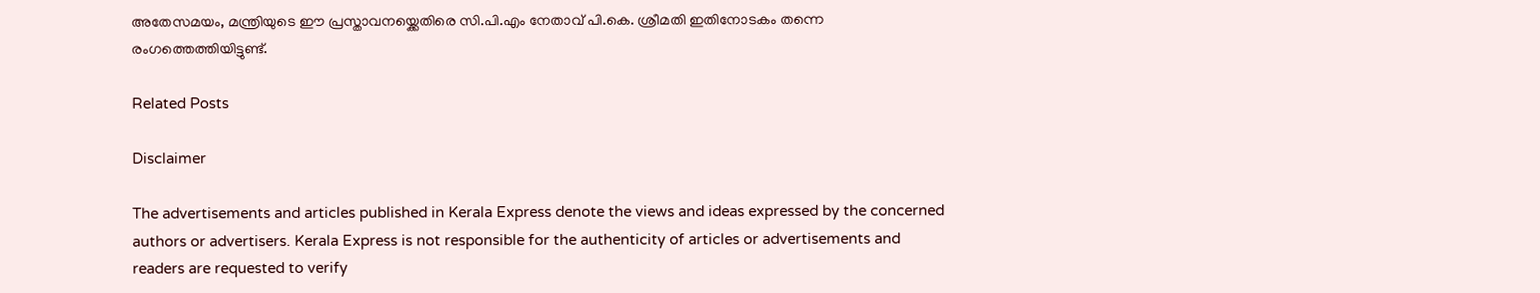അതേസമയം, മന്ത്രിയുടെ ഈ പ്രസ്താവനയ്ക്കെതിരെ സി.പി.എം നേതാവ് പി.കെ. ശ്രീമതി ഇതിനോടകം തന്നെ രംഗത്തെത്തിയിട്ടുണ്ട്.

Related Posts

Disclaimer

The advertisements and articles published in Kerala Express denote the views and ideas expressed by the concerned authors or advertisers. Kerala Express is not responsible for the authenticity of articles or advertisements and readers are requested to verify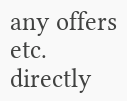any offers etc. directly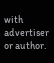with advertiser or author.